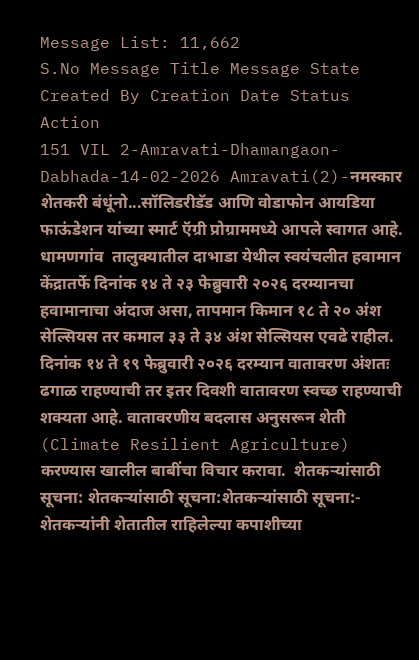Message List: 11,662
S.No Message Title Message State Created By Creation Date Status Action
151 VIL 2-Amravati-Dhamangaon-Dabhada-14-02-2026 Amravati(2)-नमस्कार शेतकरी बंधूंनो...सॉलिडरीडॅड आणि वोडाफोन आयडिया फाऊंडेशन यांच्या स्मार्ट ऍग्री प्रोग्राममध्ये आपले स्वागत आहे. धामणगांव  तालुक्यातील दाभाडा येथील स्वयंचलीत हवामान केंद्रातर्फे दिनांक १४ ते २३ फेब्रुवारी २०२६ दरम्यानचा हवामानाचा अंदाज असा, तापमान किमान १८ ते २० अंश सेल्सियस तर कमाल ३३ ते ३४ अंश सेल्सियस एवढे राहील. दिनांक १४ ते १९ फेब्रुवारी २०२६ दरम्यान वातावरण अंशतः ढगाळ राहण्याची तर इतर दिवशी वातावरण स्वच्छ राहण्याची शक्यता आहे. वातावरणीय बदलास अनुसरून शेती (Climate Resilient Agriculture) करण्यास खालील बाबींचा विचार करावा.  शेतकऱ्यांसाठी सूचना: शेतकऱ्यांसाठी सूचना:शेतकऱ्यांसाठी सूचना:- शेतकऱ्यांनी शेतातील राहिलेल्या कपाशीच्या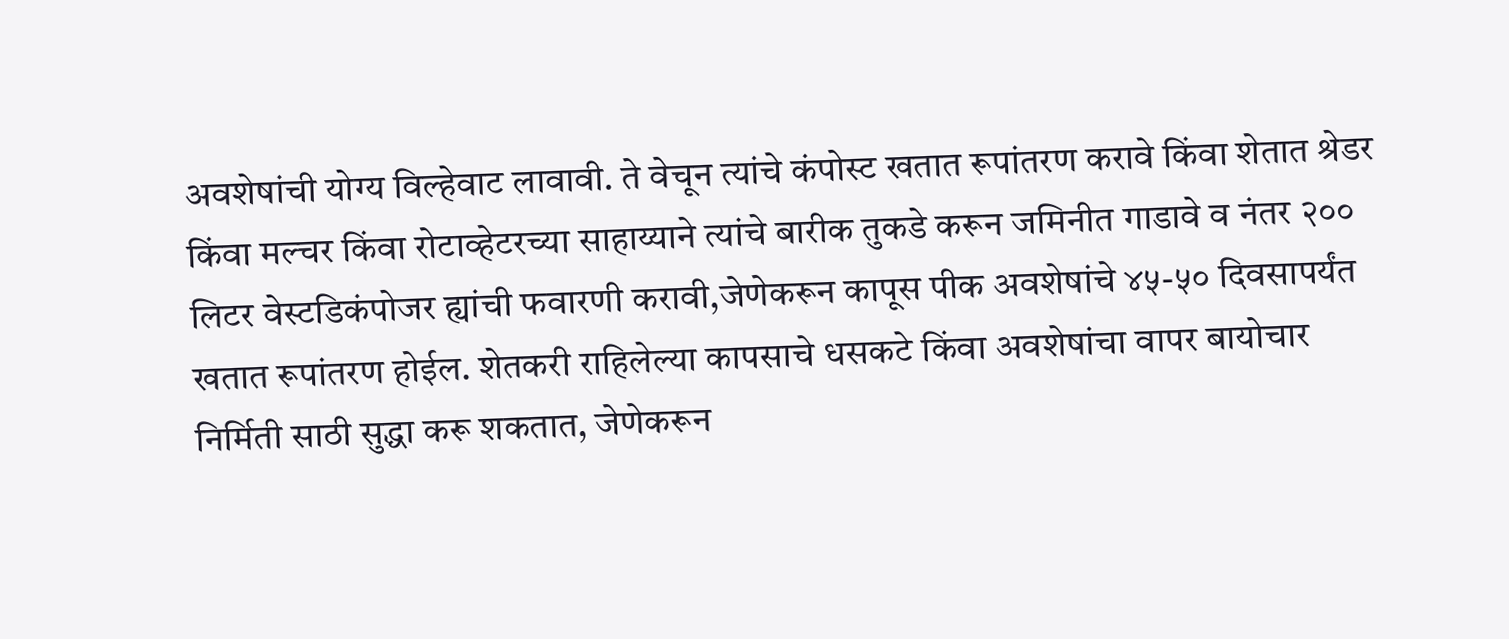अवशेषांची योग्य विल्हेवाट लावावी. ते वेचून त्यांचे कंपोस्ट खतात रूपांतरण करावे किंवा शेतात श्रेडर किंवा मल्चर किंवा रोटाव्हेटरच्या साहाय्याने त्यांचे बारीक तुकडे करून जमिनीत गाडावे व नंतर २०० लिटर वेस्टडिकंपोजर ह्यांची फवारणी करावी,जेणेकरून कापूस पीक अवशेषांचे ४५-५० दिवसापर्यंत खतात रूपांतरण होईल. शेतकरी राहिलेल्या कापसाचे धसकटे किंवा अवशेषांचा वापर बायोचार निर्मिती साठी सुद्धा करू शकतात, जेणेकरून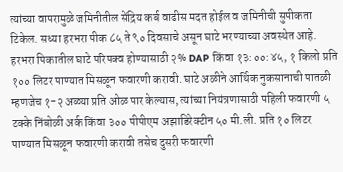त्यांच्या वापरामुळे जमिनीतील सेंद्रिय कर्ब वाढीस मदत होईल व जमिनीची सुपीकता टिकेल. सध्या हरभरा पीक ८५ ते ९० दिवसाचे असून घाटे भरण्याच्या अवस्थेत आहे. हरभरा पिकातील घाटे परिपक्व होण्यासाठी २% DAP किंवा १३:००:४५, १ किलो प्रति १०० लिटर पाण्यात मिसळून फवारणी करावी. घाटे अळीने आर्थिक नुकसानाची पातळी म्हणजेच १-२ अळ्या प्रति ओळ पार केल्यास, त्यांच्या नियंत्रणासाठी पहिली फवारणी ५ टक्के निंबोळी अर्क किंवा ३०० पीपीएम अझाडिरेक्टीन ५० मी.ली. प्रति १० लिटर पाण्यात मिसळून फवारणी करावी तसेच दुसरी फवारणी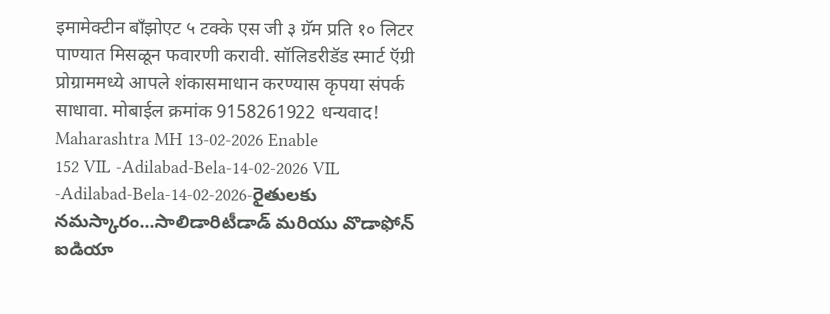इमामेक्टीन बॉंझोएट ५ टक्के एस जी ३ ग्रॅम प्रति १० लिटर पाण्यात मिसळून फवारणी करावी. सॉलिडरीडॅड स्मार्ट ऍग्री प्रोग्राममध्ये आपले शंकासमाधान करण्यास कृपया संपर्क साधावा. मोबाईल क्रमांक 9158261922 धन्यवाद! Maharashtra MH 13-02-2026 Enable
152 VIL -Adilabad-Bela-14-02-2026 VIL -Adilabad-Bela-14-02-2026-రైతులకు నమస్కారం...సాలిడారిటీడాడ్ మరియు వొడాఫోన్ ఐడియా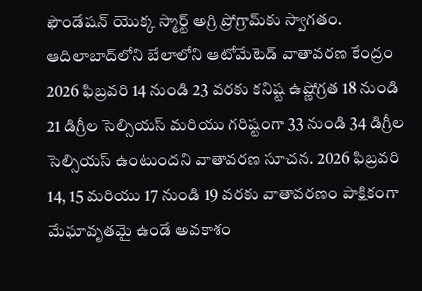ఫౌండేషన్ యొక్క స్మార్ట్ అగ్రి ప్రోగ్రామ్‌కు స్వాగతం. ఆదిలాబాద్‌లోని బేలాలోని ఆటోమేటెడ్ వాతావరణ కేంద్రం 2026 ఫిబ్రవరి 14 నుండి 23 వరకు కనిష్ట ఉష్ణోగ్రత 18 నుండి 21 డిగ్రీల సెల్సియస్ మరియు గరిష్టంగా 33 నుండి 34 డిగ్రీల సెల్సియస్ ఉంటుందని వాతావరణ సూచన. 2026 ఫిబ్రవరి 14, 15 మరియు 17 నుండి 19 వరకు వాతావరణం పాక్షికంగా మేఘావృతమై ఉండే అవకాశం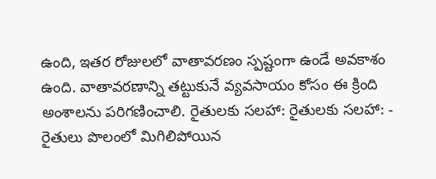ఉంది, ఇతర రోజులలో వాతావరణం స్పష్టంగా ఉండే అవకాశం ఉంది. వాతావరణాన్ని తట్టుకునే వ్యవసాయం కోసం ఈ క్రింది అంశాలను పరిగణించాలి. రైతులకు సలహా: రైతులకు సలహా: - రైతులు పొలంలో మిగిలిపోయిన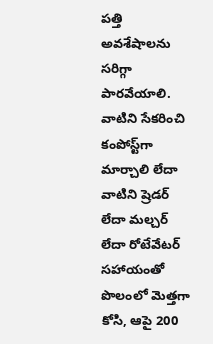పత్తి అవశేషాలను సరిగ్గా పారవేయాలి. వాటిని సేకరించి కంపోస్ట్‌గా మార్చాలి లేదా వాటిని ష్రెడర్ లేదా మల్చర్ లేదా రోటేవేటర్ సహాయంతో పొలంలో మెత్తగా కోసి, ఆపై 200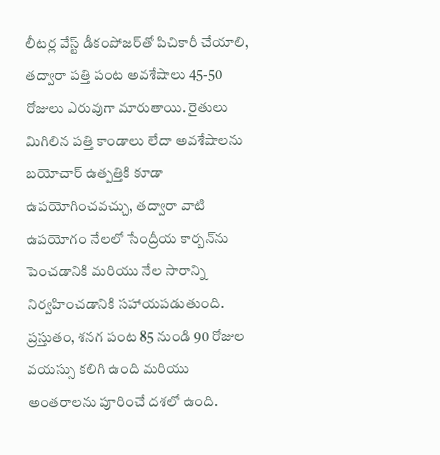లీటర్ల వేస్ట్ డీకంపోజర్‌తో పిచికారీ చేయాలి, తద్వారా పత్తి పంట అవశేషాలు 45-50 రోజులు ఎరువుగా మారుతాయి. రైతులు మిగిలిన పత్తి కాండాలు లేదా అవశేషాలను బయోచార్ ఉత్పత్తికి కూడా ఉపయోగించవచ్చు, తద్వారా వాటి ఉపయోగం నేలలో సేంద్రీయ కార్బన్‌ను పెంచడానికి మరియు నేల సారాన్ని నిర్వహించడానికి సహాయపడుతుంది. ప్రస్తుతం, శనగ పంట 85 నుండి 90 రోజుల వయస్సు కలిగి ఉంది మరియు అంతరాలను పూరించే దశలో ఉంది.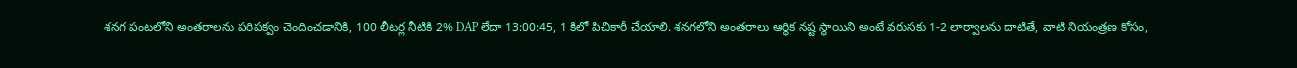శనగ పంటలోని అంతరాలను పరిపక్వం చెందించడానికి, 100 లీటర్ల నీటికి 2% DAP లేదా 13:00:45, 1 కిలో పిచికారీ చేయాలి. శనగలోని అంతరాలు ఆర్థిక నష్ట స్థాయిని అంటే వరుసకు 1-2 లార్వాలను దాటితే, వాటి నియంత్రణ కోసం,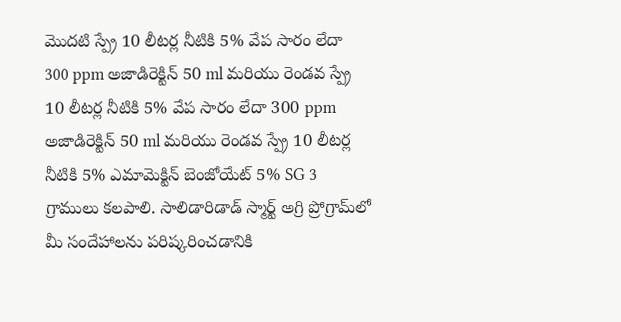మొదటి స్ప్రే 10 లీటర్ల నీటికి 5% వేప సారం లేదా 300 ppm అజాడిరెక్టిన్ 50 ml మరియు రెండవ స్ప్రే 10 లీటర్ల నీటికి 5% వేప సారం లేదా 300 ppm అజాడిరెక్టిన్ 50 ml మరియు రెండవ స్ప్రే 10 లీటర్ల నీటికి 5% ఎమామెక్టిన్ బెంజోయేట్ 5% SG 3 గ్రాములు కలపాలి. సాలిడారిడాడ్ స్మార్ట్ అగ్రి ప్రోగ్రామ్‌లో మీ సందేహాలను పరిష్కరించడానికి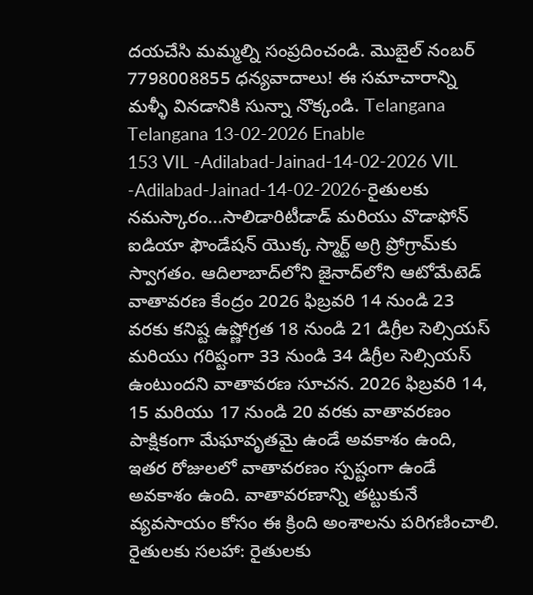దయచేసి మమ్మల్ని సంప్రదించండి. మొబైల్ నంబర్ 7798008855 ధన్యవాదాలు! ఈ సమాచారాన్ని మళ్ళీ వినడానికి సున్నా నొక్కండి. Telangana Telangana 13-02-2026 Enable
153 VIL -Adilabad-Jainad-14-02-2026 VIL -Adilabad-Jainad-14-02-2026-రైతులకు నమస్కారం...సాలిడారిటీడాడ్ మరియు వొడాఫోన్ ఐడియా ఫౌండేషన్ యొక్క స్మార్ట్ అగ్రి ప్రోగ్రామ్‌కు స్వాగతం. ఆదిలాబాద్‌లోని జైనాద్‌లోని ఆటోమేటెడ్ వాతావరణ కేంద్రం 2026 ఫిబ్రవరి 14 నుండి 23 వరకు కనిష్ట ఉష్ణోగ్రత 18 నుండి 21 డిగ్రీల సెల్సియస్ మరియు గరిష్టంగా 33 నుండి 34 డిగ్రీల సెల్సియస్ ఉంటుందని వాతావరణ సూచన. 2026 ఫిబ్రవరి 14, 15 మరియు 17 నుండి 20 వరకు వాతావరణం పాక్షికంగా మేఘావృతమై ఉండే అవకాశం ఉంది, ఇతర రోజులలో వాతావరణం స్పష్టంగా ఉండే అవకాశం ఉంది. వాతావరణాన్ని తట్టుకునే వ్యవసాయం కోసం ఈ క్రింది అంశాలను పరిగణించాలి. రైతులకు సలహా: రైతులకు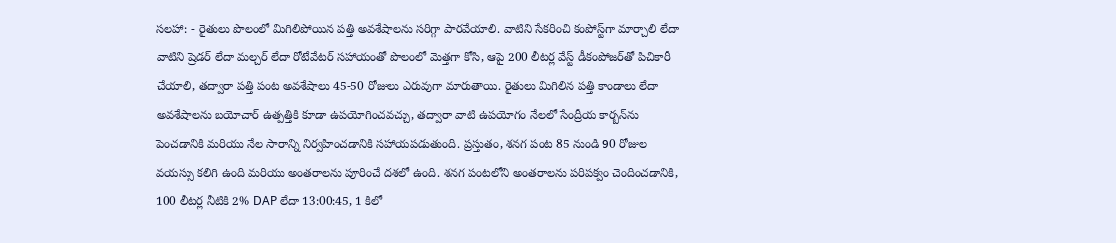సలహా: - రైతులు పొలంలో మిగిలిపోయిన పత్తి అవశేషాలను సరిగ్గా పారవేయాలి. వాటిని సేకరించి కంపోస్ట్‌గా మార్చాలి లేదా వాటిని ష్రెడర్ లేదా మల్చర్ లేదా రోటేవేటర్ సహాయంతో పొలంలో మెత్తగా కోసి, ఆపై 200 లీటర్ల వేస్ట్ డీకంపోజర్‌తో పిచికారీ చేయాలి, తద్వారా పత్తి పంట అవశేషాలు 45-50 రోజులు ఎరువుగా మారుతాయి. రైతులు మిగిలిన పత్తి కాండాలు లేదా అవశేషాలను బయోచార్ ఉత్పత్తికి కూడా ఉపయోగించవచ్చు, తద్వారా వాటి ఉపయోగం నేలలో సేంద్రీయ కార్బన్‌ను పెంచడానికి మరియు నేల సారాన్ని నిర్వహించడానికి సహాయపడుతుంది. ప్రస్తుతం, శనగ పంట 85 నుండి 90 రోజుల వయస్సు కలిగి ఉంది మరియు అంతరాలను పూరించే దశలో ఉంది. శనగ పంటలోని అంతరాలను పరిపక్వం చెందించడానికి, 100 లీటర్ల నీటికి 2% DAP లేదా 13:00:45, 1 కిలో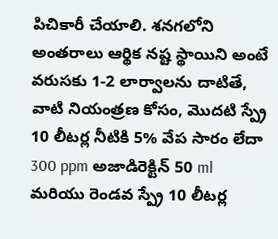పిచికారీ చేయాలి. శనగలోని అంతరాలు ఆర్థిక నష్ట స్థాయిని అంటే వరుసకు 1-2 లార్వాలను దాటితే, వాటి నియంత్రణ కోసం, మొదటి స్ప్రే 10 లీటర్ల నీటికి 5% వేప సారం లేదా 300 ppm అజాడిరెక్టిన్ 50 ml మరియు రెండవ స్ప్రే 10 లీటర్ల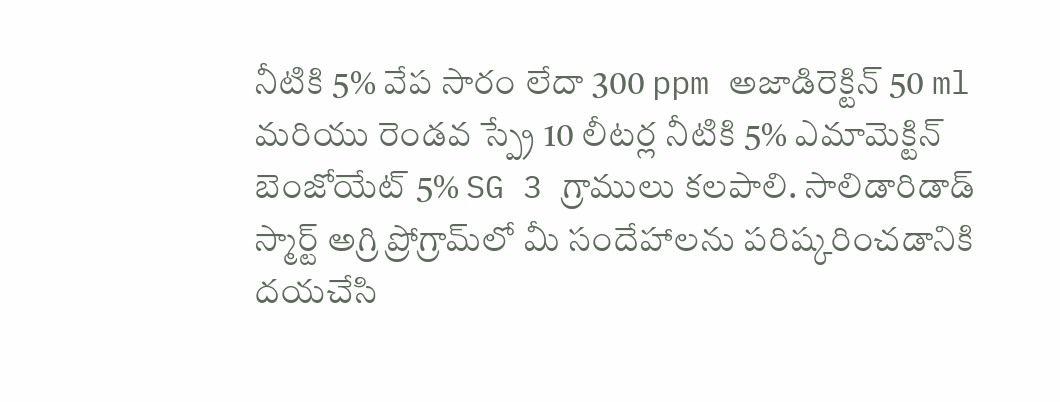నీటికి 5% వేప సారం లేదా 300 ppm అజాడిరెక్టిన్ 50 ml మరియు రెండవ స్ప్రే 10 లీటర్ల నీటికి 5% ఎమామెక్టిన్ బెంజోయేట్ 5% SG 3 గ్రాములు కలపాలి. సాలిడారిడాడ్ స్మార్ట్ అగ్రి ప్రోగ్రామ్‌లో మీ సందేహాలను పరిష్కరించడానికి దయచేసి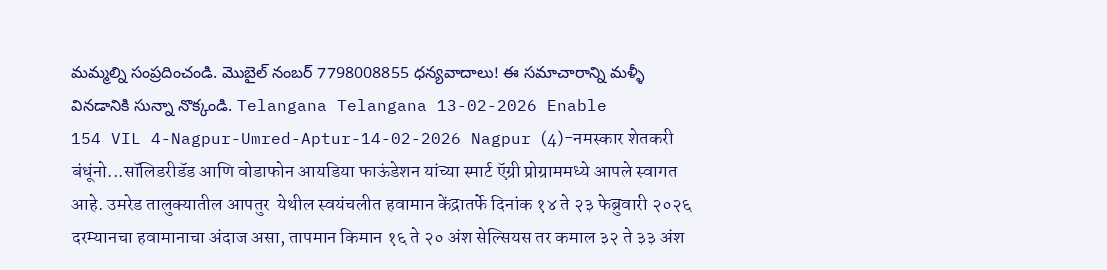మమ్మల్ని సంప్రదించండి. మొబైల్ నంబర్ 7798008855 ధన్యవాదాలు! ఈ సమాచారాన్ని మళ్ళీ వినడానికి సున్నా నొక్కండి. Telangana Telangana 13-02-2026 Enable
154 VIL 4-Nagpur-Umred-Aptur-14-02-2026 Nagpur (4)-नमस्कार शेतकरी बंधूंनो...सॉलिडरीडॅड आणि वोडाफोन आयडिया फाऊंडेशन यांच्या स्मार्ट ऍग्री प्रोग्राममध्ये आपले स्वागत आहे. उमरेड तालुक्यातील आपतुर  येथील स्वयंचलीत हवामान केंद्रातर्फे दिनांक १४ ते २३ फेब्रुवारी २०२६ दरम्यानचा हवामानाचा अंदाज असा, तापमान किमान १६ ते २० अंश सेल्सियस तर कमाल ३२ ते ३३ अंश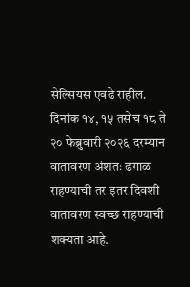सेल्सियस एवढे राहील. दिनांक १४, १५ तसेच १८ ते २० फेब्रुवारी २०२६ दरम्यान वातावरण अंशतः ढगाळ राहण्याची तर इतर दिवशी वातावरण स्वच्छ राहण्याची शक्यता आहे.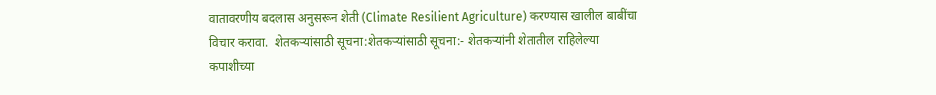वातावरणीय बदलास अनुसरून शेती (Climate Resilient Agriculture) करण्यास खालील बाबींचा विचार करावा.  शेतकऱ्यांसाठी सूचना:शेतकऱ्यांसाठी सूचना:- शेतकऱ्यांनी शेतातील राहिलेल्या कपाशीच्या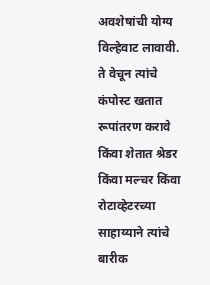अवशेषांची योग्य विल्हेवाट लावावी. ते वेचून त्यांचे कंपोस्ट खतात रूपांतरण करावे किंवा शेतात श्रेडर किंवा मल्चर किंवा रोटाव्हेटरच्या साहाय्याने त्यांचे बारीक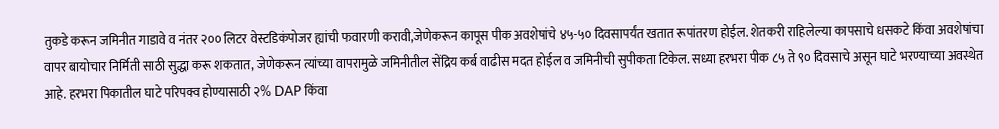तुकडे करून जमिनीत गाडावे व नंतर २०० लिटर वेस्टडिकंपोजर ह्यांची फवारणी करावी,जेणेकरून कापूस पीक अवशेषांचे ४५-५० दिवसापर्यंत खतात रूपांतरण होईल. शेतकरी राहिलेल्या कापसाचे धसकटे किंवा अवशेषांचा वापर बायोचार निर्मिती साठी सुद्धा करू शकतात, जेणेकरून त्यांच्या वापरामुळे जमिनीतील सेंद्रिय कर्ब वाढीस मदत होईल व जमिनीची सुपीकता टिकेल. सध्या हरभरा पीक ८५ ते ९० दिवसाचे असून घाटे भरण्याच्या अवस्थेत आहे. हरभरा पिकातील घाटे परिपक्व होण्यासाठी २% DAP किंवा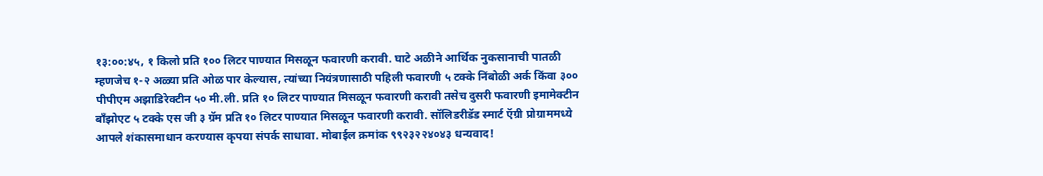१३:००:४५, १ किलो प्रति १०० लिटर पाण्यात मिसळून फवारणी करावी. घाटे अळीने आर्थिक नुकसानाची पातळी म्हणजेच १-२ अळ्या प्रति ओळ पार केल्यास, त्यांच्या नियंत्रणासाठी पहिली फवारणी ५ टक्के निंबोळी अर्क किंवा ३०० पीपीएम अझाडिरेक्टीन ५० मी.ली. प्रति १० लिटर पाण्यात मिसळून फवारणी करावी तसेच दुसरी फवारणी इमामेक्टीन बॉंझोएट ५ टक्के एस जी ३ ग्रॅम प्रति १० लिटर पाण्यात मिसळून फवारणी करावी. सॉलिडरीडॅड स्मार्ट ऍग्री प्रोग्राममध्ये आपले शंकासमाधान करण्यास कृपया संपर्क साधावा. मोबाईल क्रमांक ९९२३२२४०४३ धन्यवाद!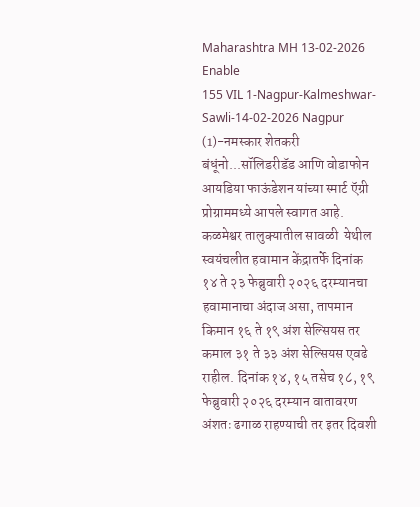Maharashtra MH 13-02-2026 Enable
155 VIL 1-Nagpur-Kalmeshwar-Sawli-14-02-2026 Nagpur (1)-नमस्कार शेतकरी बंधूंनो...सॉलिडरीडॅड आणि वोडाफोन आयडिया फाऊंडेशन यांच्या स्मार्ट ऍग्री प्रोग्राममध्ये आपले स्वागत आहे. कळमेश्वर तालुक्यातील सावळी  येथील स्वयंचलीत हवामान केंद्रातर्फे दिनांक १४ ते २३ फेब्रुवारी २०२६ दरम्यानचा हवामानाचा अंदाज असा, तापमान किमान १६ ते १९ अंश सेल्सियस तर कमाल ३१ ते ३३ अंश सेल्सियस एवढे राहील. दिनांक १४, १५ तसेच १८, १९ फेब्रुवारी २०२६ दरम्यान वातावरण अंशतः ढगाळ राहण्याची तर इतर दिवशी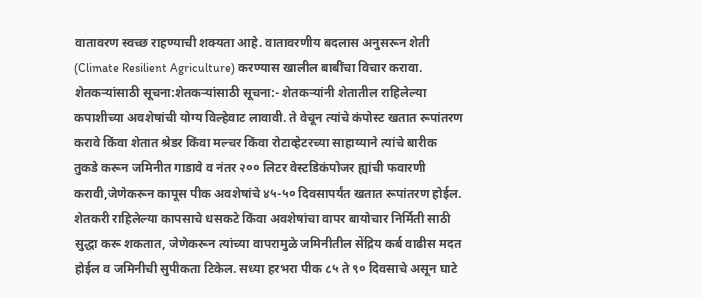वातावरण स्वच्छ राहण्याची शक्यता आहे. वातावरणीय बदलास अनुसरून शेती (Climate Resilient Agriculture) करण्यास खालील बाबींचा विचार करावा.  शेतकऱ्यांसाठी सूचना:शेतकऱ्यांसाठी सूचना:- शेतकऱ्यांनी शेतातील राहिलेल्या कपाशीच्या अवशेषांची योग्य विल्हेवाट लावावी. ते वेचून त्यांचे कंपोस्ट खतात रूपांतरण करावे किंवा शेतात श्रेडर किंवा मल्चर किंवा रोटाव्हेटरच्या साहाय्याने त्यांचे बारीक तुकडे करून जमिनीत गाडावे व नंतर २०० लिटर वेस्टडिकंपोजर ह्यांची फवारणी करावी,जेणेकरून कापूस पीक अवशेषांचे ४५-५० दिवसापर्यंत खतात रूपांतरण होईल. शेतकरी राहिलेल्या कापसाचे धसकटे किंवा अवशेषांचा वापर बायोचार निर्मिती साठी सुद्धा करू शकतात, जेणेकरून त्यांच्या वापरामुळे जमिनीतील सेंद्रिय कर्ब वाढीस मदत होईल व जमिनीची सुपीकता टिकेल. सध्या हरभरा पीक ८५ ते ९० दिवसाचे असून घाटे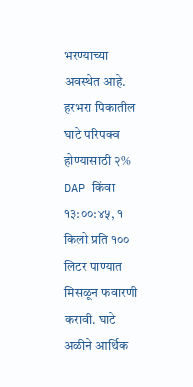भरण्याच्या अवस्थेत आहे. हरभरा पिकातील घाटे परिपक्व होण्यासाठी २% DAP किंवा १३:००:४५, १ किलो प्रति १०० लिटर पाण्यात मिसळून फवारणी करावी. घाटे अळीने आर्थिक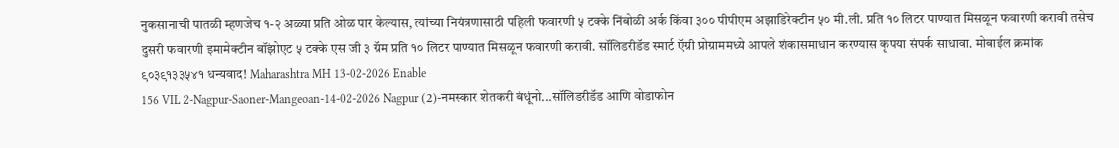नुकसानाची पातळी म्हणजेच १-२ अळ्या प्रति ओळ पार केल्यास, त्यांच्या नियंत्रणासाठी पहिली फवारणी ५ टक्के निंबोळी अर्क किंवा ३०० पीपीएम अझाडिरेक्टीन ५० मी.ली. प्रति १० लिटर पाण्यात मिसळून फवारणी करावी तसेच दुसरी फवारणी इमामेक्टीन बॉंझोएट ५ टक्के एस जी ३ ग्रॅम प्रति १० लिटर पाण्यात मिसळून फवारणी करावी. सॉलिडरीडॅड स्मार्ट ऍग्री प्रोग्राममध्ये आपले शंकासमाधान करण्यास कृपया संपर्क साधावा. मोबाईल क्रमांक ९०३९१३३५४१ धन्यवाद! Maharashtra MH 13-02-2026 Enable
156 VIL 2-Nagpur-Saoner-Mangeoan-14-02-2026 Nagpur (2)-नमस्कार शेतकरी बंधूंनो...सॉलिडरीडॅड आणि वोडाफोन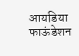आयडिया फाऊंडेशन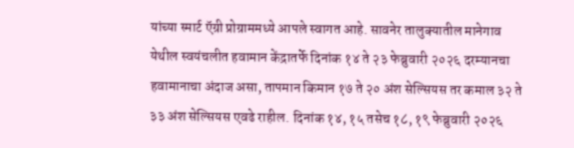यांच्या स्मार्ट ऍग्री प्रोग्राममध्ये आपले स्वागत आहे. सावनेर तालुक्यातील मानेगाव  येथील स्वयंचलीत हवामान केंद्रातर्फे दिनांक १४ ते २३ फेब्रुवारी २०२६ दरम्यानचा हवामानाचा अंदाज असा, तापमान किमान १७ ते २० अंश सेल्सियस तर कमाल ३२ ते ३३ अंश सेल्सियस एवढे राहील. दिनांक १४, १५ तसेच १८, १९ फेब्रुवारी २०२६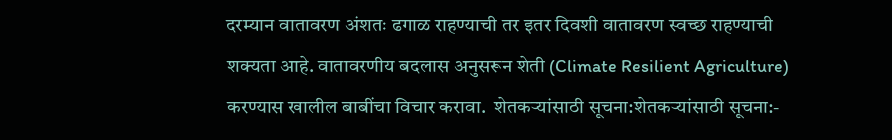दरम्यान वातावरण अंशतः ढगाळ राहण्याची तर इतर दिवशी वातावरण स्वच्छ राहण्याची शक्यता आहे. वातावरणीय बदलास अनुसरून शेती (Climate Resilient Agriculture) करण्यास खालील बाबींचा विचार करावा.  शेतकऱ्यांसाठी सूचना:शेतकऱ्यांसाठी सूचना:-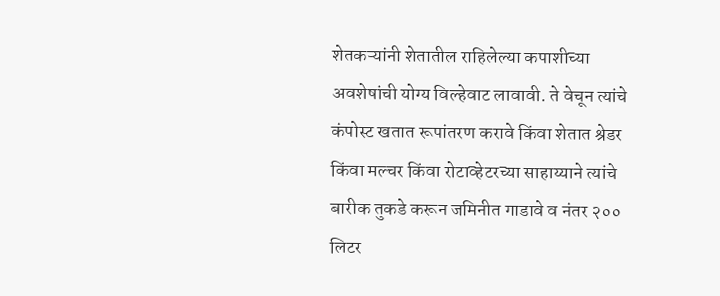शेतकऱ्यांनी शेतातील राहिलेल्या कपाशीच्या अवशेषांची योग्य विल्हेवाट लावावी. ते वेचून त्यांचे कंपोस्ट खतात रूपांतरण करावे किंवा शेतात श्रेडर किंवा मल्चर किंवा रोटाव्हेटरच्या साहाय्याने त्यांचे बारीक तुकडे करून जमिनीत गाडावे व नंतर २०० लिटर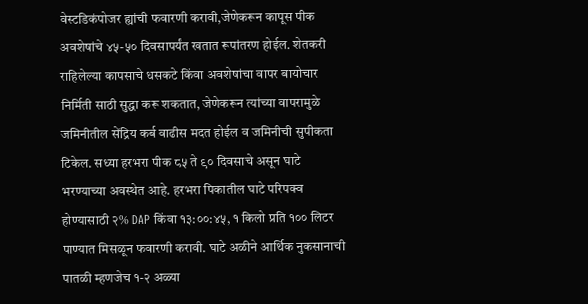वेस्टडिकंपोजर ह्यांची फवारणी करावी,जेणेकरून कापूस पीक अवशेषांचे ४५-५० दिवसापर्यंत खतात रूपांतरण होईल. शेतकरी राहिलेल्या कापसाचे धसकटे किंवा अवशेषांचा वापर बायोचार निर्मिती साठी सुद्धा करू शकतात, जेणेकरून त्यांच्या वापरामुळे जमिनीतील सेंद्रिय कर्ब वाढीस मदत होईल व जमिनीची सुपीकता टिकेल. सध्या हरभरा पीक ८५ ते ९० दिवसाचे असून घाटे भरण्याच्या अवस्थेत आहे. हरभरा पिकातील घाटे परिपक्व होण्यासाठी २% DAP किंवा १३:००:४५, १ किलो प्रति १०० लिटर पाण्यात मिसळून फवारणी करावी. घाटे अळीने आर्थिक नुकसानाची पातळी म्हणजेच १-२ अळ्या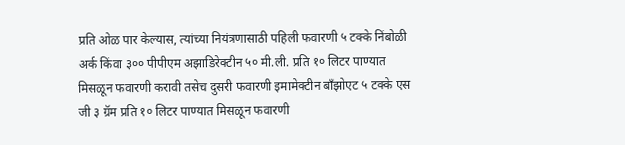प्रति ओळ पार केल्यास, त्यांच्या नियंत्रणासाठी पहिली फवारणी ५ टक्के निंबोळी अर्क किंवा ३०० पीपीएम अझाडिरेक्टीन ५० मी.ली. प्रति १० लिटर पाण्यात मिसळून फवारणी करावी तसेच दुसरी फवारणी इमामेक्टीन बॉंझोएट ५ टक्के एस जी ३ ग्रॅम प्रति १० लिटर पाण्यात मिसळून फवारणी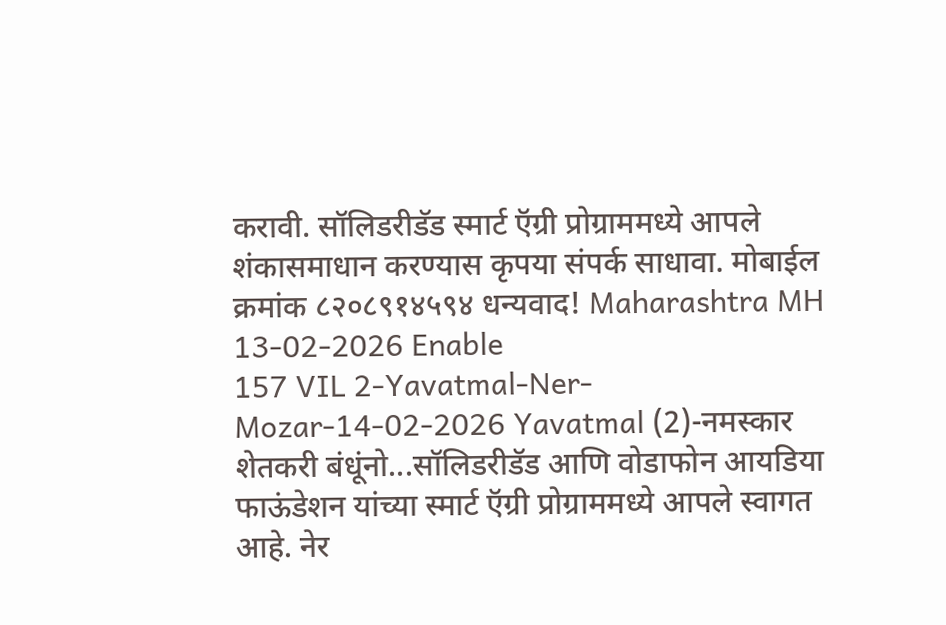करावी. सॉलिडरीडॅड स्मार्ट ऍग्री प्रोग्राममध्ये आपले शंकासमाधान करण्यास कृपया संपर्क साधावा. मोबाईल क्रमांक ८२०८९१४५९४ धन्यवाद! Maharashtra MH 13-02-2026 Enable
157 VIL 2-Yavatmal-Ner-Mozar-14-02-2026 Yavatmal (2)-नमस्कार शेतकरी बंधूंनो...सॉलिडरीडॅड आणि वोडाफोन आयडिया फाऊंडेशन यांच्या स्मार्ट ऍग्री प्रोग्राममध्ये आपले स्वागत आहे. नेर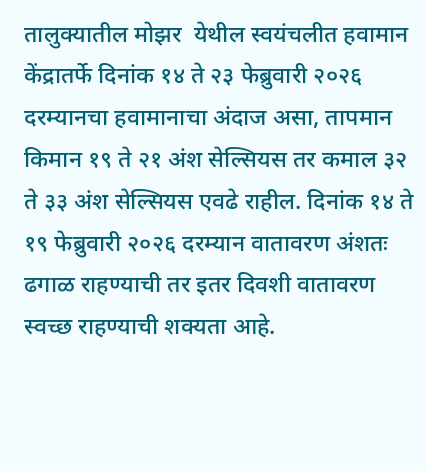तालुक्यातील मोझर  येथील स्वयंचलीत हवामान केंद्रातर्फे दिनांक १४ ते २३ फेब्रुवारी २०२६ दरम्यानचा हवामानाचा अंदाज असा, तापमान किमान १९ ते २१ अंश सेल्सियस तर कमाल ३२ ते ३३ अंश सेल्सियस एवढे राहील. दिनांक १४ ते १९ फेब्रुवारी २०२६ दरम्यान वातावरण अंशतः ढगाळ राहण्याची तर इतर दिवशी वातावरण स्वच्छ राहण्याची शक्यता आहे.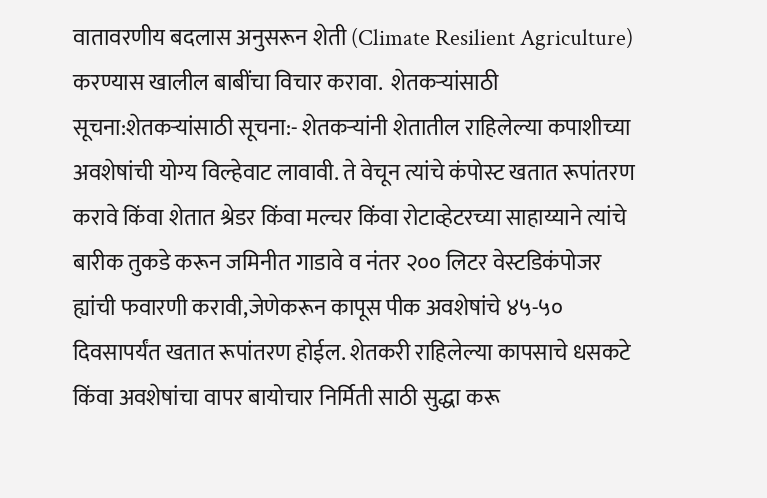वातावरणीय बदलास अनुसरून शेती (Climate Resilient Agriculture) करण्यास खालील बाबींचा विचार करावा.  शेतकऱ्यांसाठी सूचना:शेतकऱ्यांसाठी सूचना:- शेतकऱ्यांनी शेतातील राहिलेल्या कपाशीच्या अवशेषांची योग्य विल्हेवाट लावावी. ते वेचून त्यांचे कंपोस्ट खतात रूपांतरण करावे किंवा शेतात श्रेडर किंवा मल्चर किंवा रोटाव्हेटरच्या साहाय्याने त्यांचे बारीक तुकडे करून जमिनीत गाडावे व नंतर २०० लिटर वेस्टडिकंपोजर ह्यांची फवारणी करावी,जेणेकरून कापूस पीक अवशेषांचे ४५-५० दिवसापर्यंत खतात रूपांतरण होईल. शेतकरी राहिलेल्या कापसाचे धसकटे किंवा अवशेषांचा वापर बायोचार निर्मिती साठी सुद्धा करू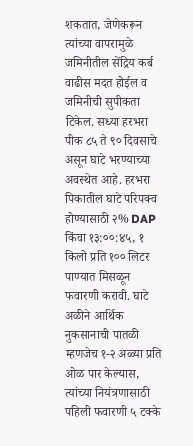शकतात, जेणेकरून त्यांच्या वापरामुळे जमिनीतील सेंद्रिय कर्ब वाढीस मदत होईल व जमिनीची सुपीकता टिकेल. सध्या हरभरा पीक ८५ ते ९० दिवसाचे असून घाटे भरण्याच्या अवस्थेत आहे. हरभरा पिकातील घाटे परिपक्व होण्यासाठी २% DAP किंवा १३:००:४५, १ किलो प्रति १०० लिटर पाण्यात मिसळून फवारणी करावी. घाटे अळीने आर्थिक नुकसानाची पातळी म्हणजेच १-२ अळ्या प्रति ओळ पार केल्यास, त्यांच्या नियंत्रणासाठी पहिली फवारणी ५ टक्के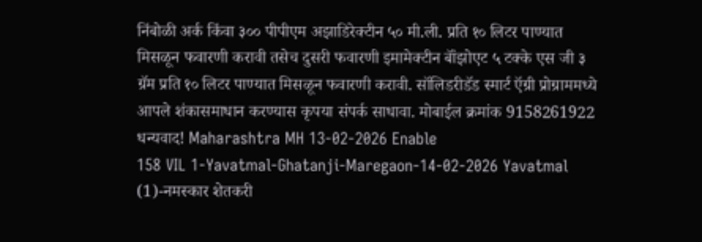निंबोळी अर्क किंवा ३०० पीपीएम अझाडिरेक्टीन ५० मी.ली. प्रति १० लिटर पाण्यात मिसळून फवारणी करावी तसेच दुसरी फवारणी इमामेक्टीन बॉंझोएट ५ टक्के एस जी ३ ग्रॅम प्रति १० लिटर पाण्यात मिसळून फवारणी करावी. सॉलिडरीडॅड स्मार्ट ऍग्री प्रोग्राममध्ये आपले शंकासमाधान करण्यास कृपया संपर्क साधावा. मोबाईल क्रमांक 9158261922 धन्यवाद! Maharashtra MH 13-02-2026 Enable
158 VIL 1-Yavatmal-Ghatanji-Maregaon-14-02-2026 Yavatmal (1)-नमस्कार शेतकरी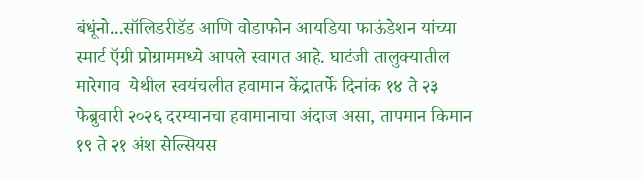बंधूंनो...सॉलिडरीडॅड आणि वोडाफोन आयडिया फाऊंडेशन यांच्या स्मार्ट ऍग्री प्रोग्राममध्ये आपले स्वागत आहे. घाटंजी तालुक्यातील मारेगाव  येथील स्वयंचलीत हवामान केंद्रातर्फे दिनांक १४ ते २३ फेब्रुवारी २०२६ दरम्यानचा हवामानाचा अंदाज असा, तापमान किमान १९ ते २१ अंश सेल्सियस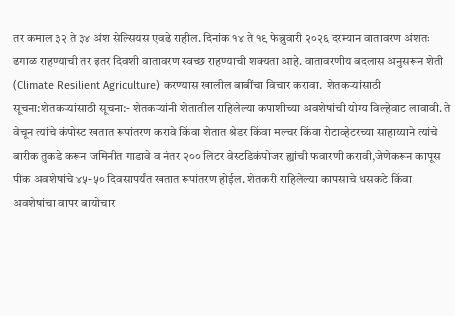तर कमाल ३२ ते ३४ अंश सेल्सियस एवढे राहील. दिनांक १४ ते १९ फेब्रुवारी २०२६ दरम्यान वातावरण अंशतः ढगाळ राहण्याची तर इतर दिवशी वातावरण स्वच्छ राहण्याची शक्यता आहे. वातावरणीय बदलास अनुसरून शेती (Climate Resilient Agriculture) करण्यास खालील बाबींचा विचार करावा.  शेतकऱ्यांसाठी सूचना:शेतकऱ्यांसाठी सूचना:- शेतकऱ्यांनी शेतातील राहिलेल्या कपाशीच्या अवशेषांची योग्य विल्हेवाट लावावी. ते वेचून त्यांचे कंपोस्ट खतात रूपांतरण करावे किंवा शेतात श्रेडर किंवा मल्चर किंवा रोटाव्हेटरच्या साहाय्याने त्यांचे बारीक तुकडे करून जमिनीत गाडावे व नंतर २०० लिटर वेस्टडिकंपोजर ह्यांची फवारणी करावी,जेणेकरून कापूस पीक अवशेषांचे ४५-५० दिवसापर्यंत खतात रूपांतरण होईल. शेतकरी राहिलेल्या कापसाचे धसकटे किंवा अवशेषांचा वापर बायोचार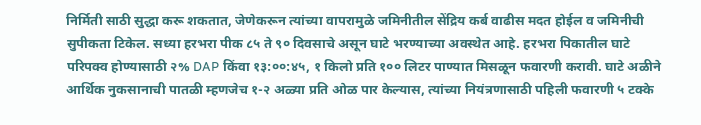निर्मिती साठी सुद्धा करू शकतात, जेणेकरून त्यांच्या वापरामुळे जमिनीतील सेंद्रिय कर्ब वाढीस मदत होईल व जमिनीची सुपीकता टिकेल. सध्या हरभरा पीक ८५ ते ९० दिवसाचे असून घाटे भरण्याच्या अवस्थेत आहे. हरभरा पिकातील घाटे परिपक्व होण्यासाठी २% DAP किंवा १३:००:४५, १ किलो प्रति १०० लिटर पाण्यात मिसळून फवारणी करावी. घाटे अळीने आर्थिक नुकसानाची पातळी म्हणजेच १-२ अळ्या प्रति ओळ पार केल्यास, त्यांच्या नियंत्रणासाठी पहिली फवारणी ५ टक्के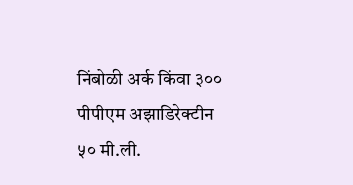निंबोळी अर्क किंवा ३०० पीपीएम अझाडिरेक्टीन ५० मी.ली.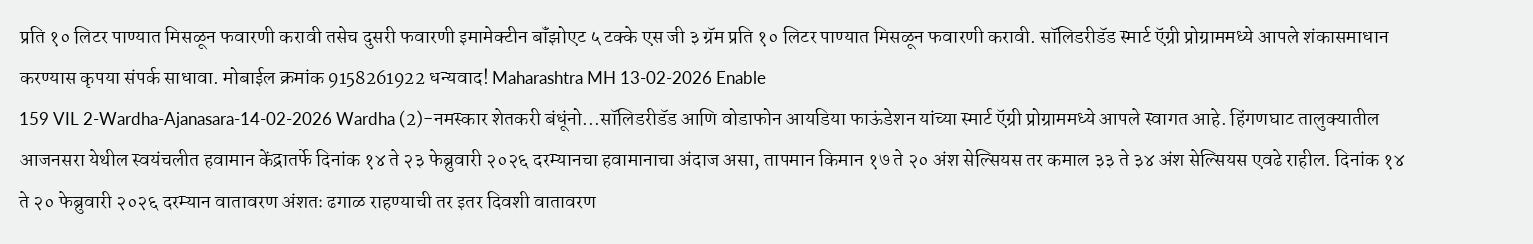प्रति १० लिटर पाण्यात मिसळून फवारणी करावी तसेच दुसरी फवारणी इमामेक्टीन बॉंझोएट ५ टक्के एस जी ३ ग्रॅम प्रति १० लिटर पाण्यात मिसळून फवारणी करावी. सॉलिडरीडॅड स्मार्ट ऍग्री प्रोग्राममध्ये आपले शंकासमाधान करण्यास कृपया संपर्क साधावा. मोबाईल क्रमांक 9158261922 धन्यवाद! Maharashtra MH 13-02-2026 Enable
159 VIL 2-Wardha-Ajanasara-14-02-2026 Wardha (2)-नमस्कार शेतकरी बंधूंनो...सॉलिडरीडॅड आणि वोडाफोन आयडिया फाऊंडेशन यांच्या स्मार्ट ऍग्री प्रोग्राममध्ये आपले स्वागत आहे. हिंगणघाट तालुक्यातील आजनसरा येथील स्वयंचलीत हवामान केंद्रातर्फे दिनांक १४ ते २३ फेब्रुवारी २०२६ दरम्यानचा हवामानाचा अंदाज असा, तापमान किमान १७ ते २० अंश सेल्सियस तर कमाल ३३ ते ३४ अंश सेल्सियस एवढे राहील. दिनांक १४ ते २० फेब्रुवारी २०२६ दरम्यान वातावरण अंशतः ढगाळ राहण्याची तर इतर दिवशी वातावरण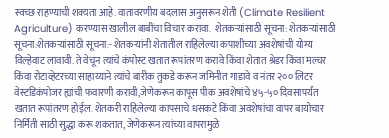स्वच्छ राहण्याची शक्यता आहे. वातावरणीय बदलास अनुसरून शेती (Climate Resilient Agriculture) करण्यास खालील बाबींचा विचार करावा.  शेतकऱ्यांसाठी सूचना: शेतकऱ्यांसाठी सूचना:शेतकऱ्यांसाठी सूचना:- शेतकऱ्यांनी शेतातील राहिलेल्या कपाशीच्या अवशेषांची योग्य विल्हेवाट लावावी. ते वेचून त्यांचे कंपोस्ट खतात रूपांतरण करावे किंवा शेतात श्रेडर किंवा मल्चर किंवा रोटाव्हेटरच्या साहाय्याने त्यांचे बारीक तुकडे करून जमिनीत गाडावे व नंतर २०० लिटर वेस्टडिकंपोजर ह्यांची फवारणी करावी,जेणेकरून कापूस पीक अवशेषांचे ४५-५० दिवसापर्यंत खतात रूपांतरण होईल. शेतकरी राहिलेल्या कापसाचे धसकटे किंवा अवशेषांचा वापर बायोचार निर्मिती साठी सुद्धा करू शकतात, जेणेकरून त्यांच्या वापरामुळे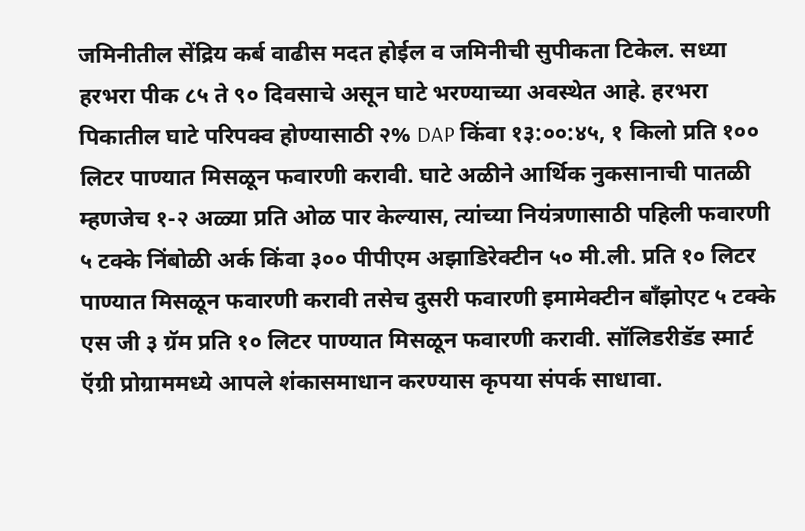जमिनीतील सेंद्रिय कर्ब वाढीस मदत होईल व जमिनीची सुपीकता टिकेल. सध्या हरभरा पीक ८५ ते ९० दिवसाचे असून घाटे भरण्याच्या अवस्थेत आहे. हरभरा पिकातील घाटे परिपक्व होण्यासाठी २% DAP किंवा १३:००:४५, १ किलो प्रति १०० लिटर पाण्यात मिसळून फवारणी करावी. घाटे अळीने आर्थिक नुकसानाची पातळी म्हणजेच १-२ अळ्या प्रति ओळ पार केल्यास, त्यांच्या नियंत्रणासाठी पहिली फवारणी ५ टक्के निंबोळी अर्क किंवा ३०० पीपीएम अझाडिरेक्टीन ५० मी.ली. प्रति १० लिटर पाण्यात मिसळून फवारणी करावी तसेच दुसरी फवारणी इमामेक्टीन बॉंझोएट ५ टक्के एस जी ३ ग्रॅम प्रति १० लिटर पाण्यात मिसळून फवारणी करावी. सॉलिडरीडॅड स्मार्ट ऍग्री प्रोग्राममध्ये आपले शंकासमाधान करण्यास कृपया संपर्क साधावा.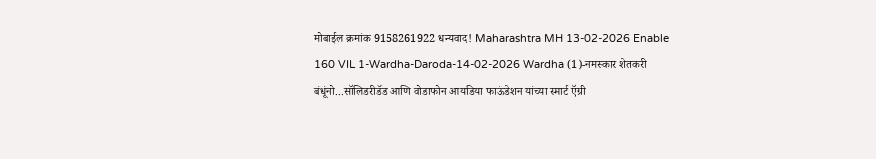मोबाईल क्रमांक 9158261922 धन्यवाद! Maharashtra MH 13-02-2026 Enable
160 VIL 1-Wardha-Daroda-14-02-2026 Wardha (1)-नमस्कार शेतकरी बंधूंनो...सॉलिडरीडॅड आणि वोडाफोन आयडिया फाऊंडेशन यांच्या स्मार्ट ऍग्री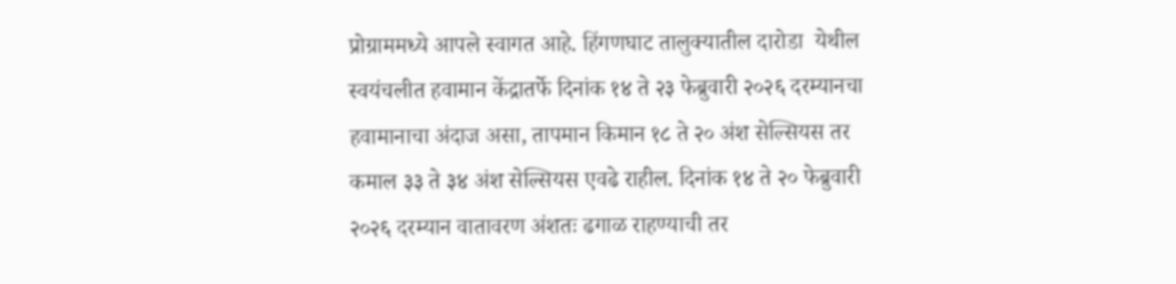प्रोग्राममध्ये आपले स्वागत आहे. हिंगणघाट तालुक्यातील दारोडा  येथील स्वयंचलीत हवामान केंद्रातर्फे दिनांक १४ ते २३ फेब्रुवारी २०२६ दरम्यानचा हवामानाचा अंदाज असा, तापमान किमान १८ ते २० अंश सेल्सियस तर कमाल ३३ ते ३४ अंश सेल्सियस एवढे राहील. दिनांक १४ ते २० फेब्रुवारी २०२६ दरम्यान वातावरण अंशतः ढगाळ राहण्याची तर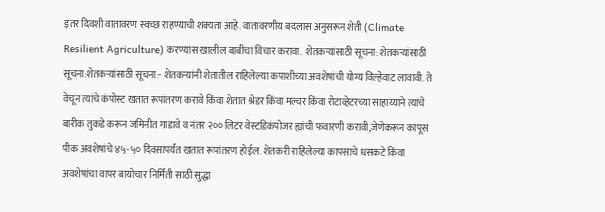इतर दिवशी वातावरण स्वच्छ राहण्याची शक्यता आहे. वातावरणीय बदलास अनुसरून शेती (Climate Resilient Agriculture) करण्यास खालील बाबींचा विचार करावा.  शेतकऱ्यांसाठी सूचना: शेतकऱ्यांसाठी सूचना:शेतकऱ्यांसाठी सूचना:- शेतकऱ्यांनी शेतातील राहिलेल्या कपाशीच्या अवशेषांची योग्य विल्हेवाट लावावी. ते वेचून त्यांचे कंपोस्ट खतात रूपांतरण करावे किंवा शेतात श्रेडर किंवा मल्चर किंवा रोटाव्हेटरच्या साहाय्याने त्यांचे बारीक तुकडे करून जमिनीत गाडावे व नंतर २०० लिटर वेस्टडिकंपोजर ह्यांची फवारणी करावी,जेणेकरून कापूस पीक अवशेषांचे ४५-५० दिवसापर्यंत खतात रूपांतरण होईल. शेतकरी राहिलेल्या कापसाचे धसकटे किंवा अवशेषांचा वापर बायोचार निर्मिती साठी सुद्धा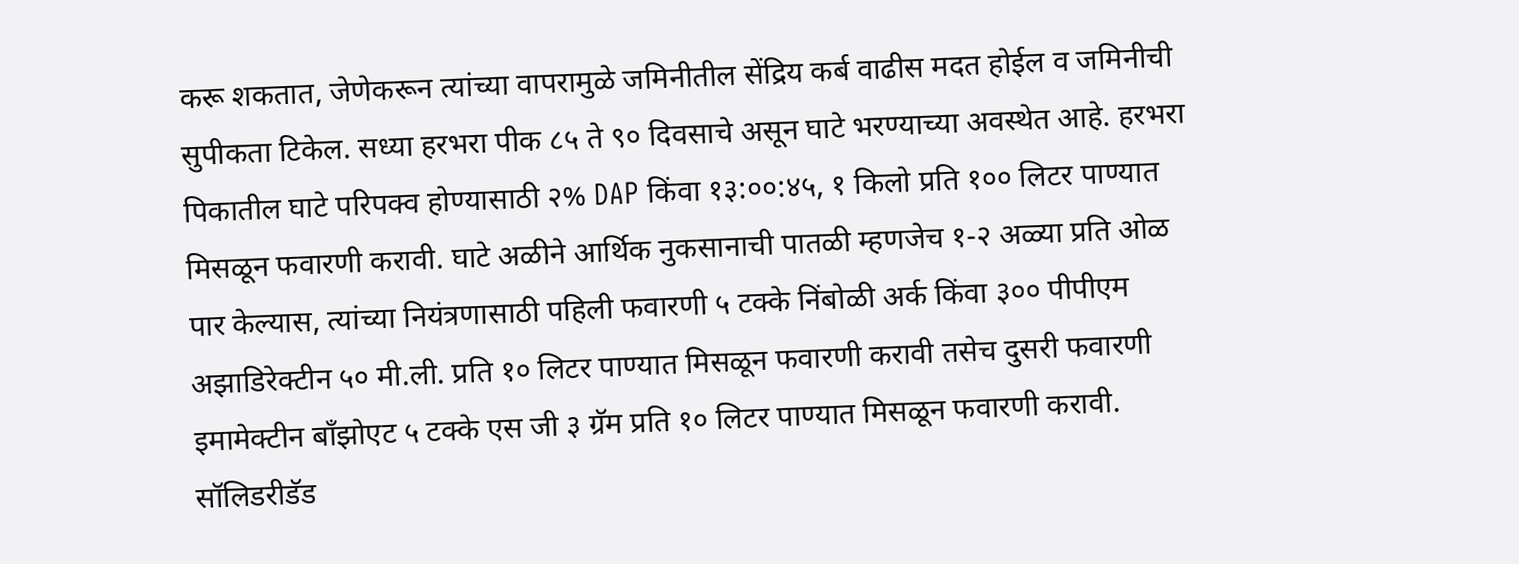करू शकतात, जेणेकरून त्यांच्या वापरामुळे जमिनीतील सेंद्रिय कर्ब वाढीस मदत होईल व जमिनीची सुपीकता टिकेल. सध्या हरभरा पीक ८५ ते ९० दिवसाचे असून घाटे भरण्याच्या अवस्थेत आहे. हरभरा पिकातील घाटे परिपक्व होण्यासाठी २% DAP किंवा १३:००:४५, १ किलो प्रति १०० लिटर पाण्यात मिसळून फवारणी करावी. घाटे अळीने आर्थिक नुकसानाची पातळी म्हणजेच १-२ अळ्या प्रति ओळ पार केल्यास, त्यांच्या नियंत्रणासाठी पहिली फवारणी ५ टक्के निंबोळी अर्क किंवा ३०० पीपीएम अझाडिरेक्टीन ५० मी.ली. प्रति १० लिटर पाण्यात मिसळून फवारणी करावी तसेच दुसरी फवारणी इमामेक्टीन बॉंझोएट ५ टक्के एस जी ३ ग्रॅम प्रति १० लिटर पाण्यात मिसळून फवारणी करावी. सॉलिडरीडॅड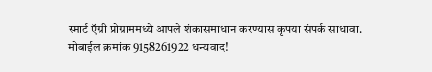स्मार्ट ऍग्री प्रोग्राममध्ये आपले शंकासमाधान करण्यास कृपया संपर्क साधावा. मोबाईल क्रमांक 9158261922 धन्यवाद!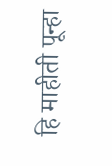हि माहीती पून्हा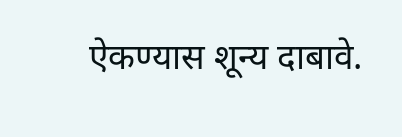ऐकण्यास शून्य दाबावे.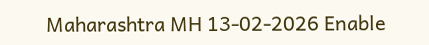Maharashtra MH 13-02-2026 Enable